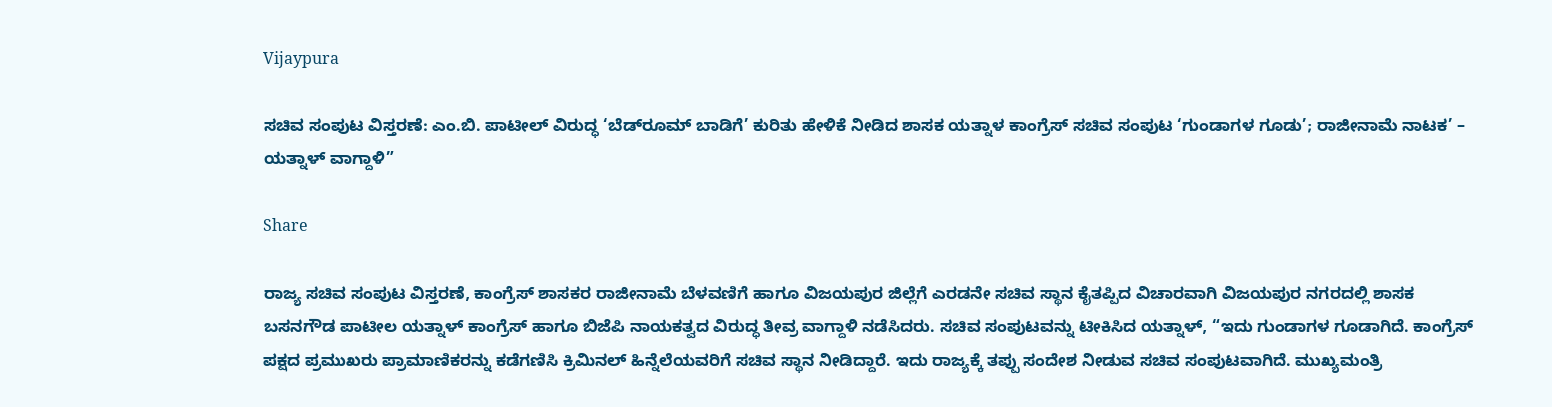Vijaypura

ಸಚಿವ ಸಂಪುಟ ವಿಸ್ತರಣೆ: ಎಂ.ಬಿ. ಪಾಟೀಲ್ ವಿರುದ್ಧ ‘ಬೆಡ್‌ರೂಮ್ ಬಾಡಿಗೆ’ ಕುರಿತು ಹೇಳಿಕೆ ನೀಡಿದ ಶಾಸಕ ಯತ್ನಾಳ ಕಾಂಗ್ರೆಸ್ ಸಚಿವ ಸಂಪುಟ ‘ಗುಂಡಾಗಳ ಗೂಡು’; ರಾಜೀನಾಮೆ ನಾಟಕ’ – ಯತ್ನಾಳ್ ವಾಗ್ದಾಳಿ”

Share

ರಾಜ್ಯ ಸಚಿವ ಸಂಪುಟ ವಿಸ್ತರಣೆ, ಕಾಂಗ್ರೆಸ್ ಶಾಸಕರ ರಾಜೀನಾಮೆ ಬೆಳವಣಿಗೆ ಹಾಗೂ ವಿಜಯಪುರ ಜಿಲ್ಲೆಗೆ ಎರಡನೇ ಸಚಿವ ಸ್ಥಾನ ಕೈತಪ್ಪಿದ ವಿಚಾರವಾಗಿ ವಿಜಯಪುರ ನಗರದಲ್ಲಿ ಶಾಸಕ ಬಸನಗೌಡ ಪಾಟೀಲ ಯತ್ನಾಳ್ ಕಾಂಗ್ರೆಸ್ ಹಾಗೂ ಬಿಜೆಪಿ ನಾಯಕತ್ವದ ವಿರುದ್ಧ ತೀವ್ರ ವಾಗ್ದಾಳಿ ನಡೆಸಿದರು. ಸಚಿವ ಸಂಪುಟವನ್ನು ಟೀಕಿಸಿದ ಯತ್ನಾಳ್, “ಇದು ಗುಂಡಾಗಳ ಗೂಡಾಗಿದೆ. ಕಾಂಗ್ರೆಸ್ ಪಕ್ಷದ ಪ್ರಮುಖರು ಪ್ರಾಮಾಣಿಕರನ್ನು ಕಡೆಗಣಿಸಿ ಕ್ರಿಮಿನಲ್ ಹಿನ್ನೆಲೆಯವರಿಗೆ ಸಚಿವ ಸ್ಥಾನ ನೀಡಿದ್ದಾರೆ. ಇದು ರಾಜ್ಯಕ್ಕೆ ತಪ್ಪು ಸಂದೇಶ ನೀಡುವ ಸಚಿವ ಸಂಪುಟವಾಗಿದೆ. ಮುಖ್ಯಮಂತ್ರಿ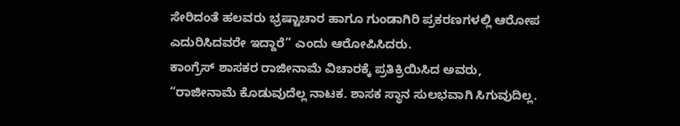ಸೇರಿದಂತೆ ಹಲವರು ಭ್ರಷ್ಟಾಚಾರ ಹಾಗೂ ಗುಂಡಾಗಿರಿ ಪ್ರಕರಣಗಳಲ್ಲಿ ಆರೋಪ ಎದುರಿಸಿದವರೇ ಇದ್ದಾರೆ” ಎಂದು ಆರೋಪಿಸಿದರು.
ಕಾಂಗ್ರೆಸ್ ಶಾಸಕರ ರಾಜೀನಾಮೆ ವಿಚಾರಕ್ಕೆ ಪ್ರತಿಕ್ರಿಯಿಸಿದ ಅವರು, “ರಾಜೀನಾಮೆ ಕೊಡುವುದೆಲ್ಲ ನಾಟಕ. ಶಾಸಕ ಸ್ಥಾನ ಸುಲಭವಾಗಿ ಸಿಗುವುದಿಲ್ಲ.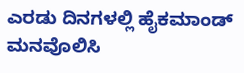ಎರಡು ದಿನಗಳಲ್ಲಿ ಹೈಕಮಾಂಡ್ ಮನವೊಲಿಸಿ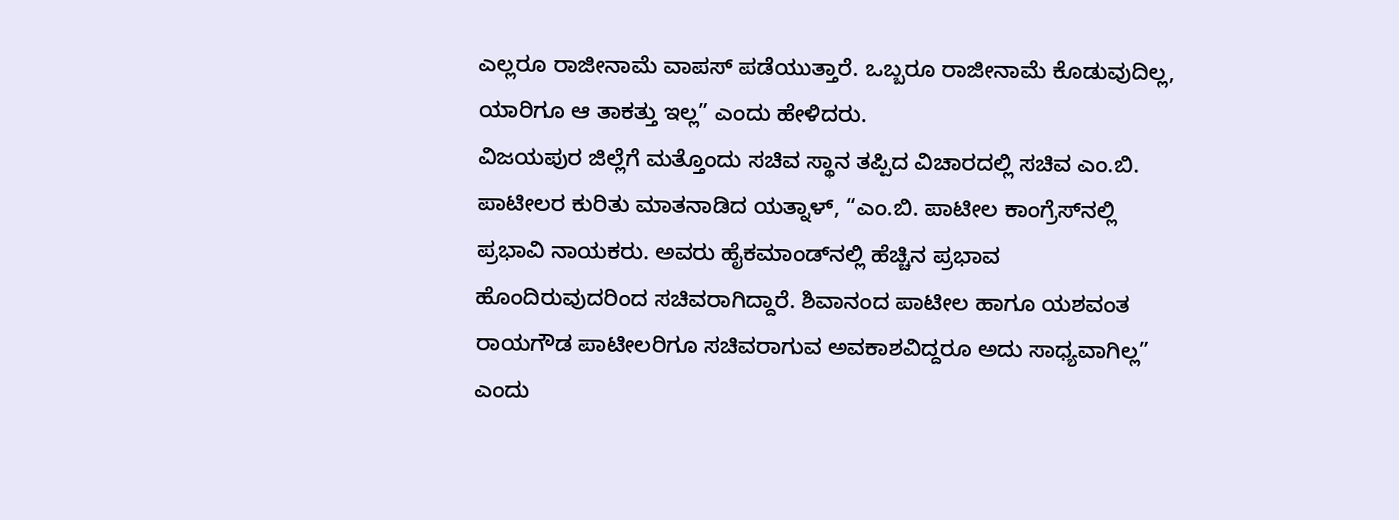ಎಲ್ಲರೂ ರಾಜೀನಾಮೆ ವಾಪಸ್ ಪಡೆಯುತ್ತಾರೆ. ಒಬ್ಬರೂ ರಾಜೀನಾಮೆ ಕೊಡುವುದಿಲ್ಲ, ಯಾರಿಗೂ ಆ ತಾಕತ್ತು ಇಲ್ಲ” ಎಂದು ಹೇಳಿದರು.
ವಿಜಯಪುರ ಜಿಲ್ಲೆಗೆ ಮತ್ತೊಂದು ಸಚಿವ ಸ್ಥಾನ ತಪ್ಪಿದ ವಿಚಾರದಲ್ಲಿ ಸಚಿವ ಎಂ.ಬಿ. ಪಾಟೀಲರ ಕುರಿತು ಮಾತನಾಡಿದ ಯತ್ನಾಳ್, “ಎಂ.ಬಿ. ಪಾಟೀಲ ಕಾಂಗ್ರೆಸ್‌ನಲ್ಲಿ ಪ್ರಭಾವಿ ನಾಯಕರು. ಅವರು ಹೈಕಮಾಂಡ್‌ನಲ್ಲಿ ಹೆಚ್ಚಿನ ಪ್ರಭಾವ ಹೊಂದಿರುವುದರಿಂದ ಸಚಿವರಾಗಿದ್ದಾರೆ. ಶಿವಾನಂದ ಪಾಟೀಲ ಹಾಗೂ ಯಶವಂತ ರಾಯಗೌಡ ಪಾಟೀಲರಿಗೂ ಸಚಿವರಾಗುವ ಅವಕಾಶವಿದ್ದರೂ ಅದು ಸಾಧ್ಯವಾಗಿಲ್ಲ” ಎಂದು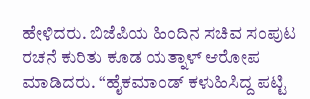ಹೇಳಿದರು. ಬಿಜೆಪಿಯ ಹಿಂದಿನ ಸಚಿವ ಸಂಪುಟ ರಚನೆ ಕುರಿತು ಕೂಡ ಯತ್ನಾಳ್ ಆರೋಪ ಮಾಡಿದರು. “ಹೈಕಮಾಂಡ್ ಕಳುಹಿಸಿದ್ದ ಪಟ್ಟಿ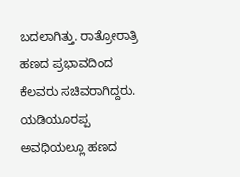ಬದಲಾಗಿತ್ತು. ರಾತ್ರೋರಾತ್ರಿ ಹಣದ ಪ್ರಭಾವದಿಂದ ಕೆಲವರು ಸಚಿವರಾಗಿದ್ದರು. ಯಡಿಯೂರಪ್ಪ ಅವಧಿಯಲ್ಲೂ ಹಣದ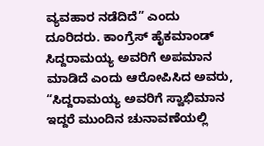ವ್ಯವಹಾರ ನಡೆದಿದೆ” ಎಂದು ದೂರಿದರು. ಕಾಂಗ್ರೆಸ್ ಹೈಕಮಾಂಡ್ ಸಿದ್ದರಾಮಯ್ಯ ಅವರಿಗೆ ಅಪಮಾನ ಮಾಡಿದೆ ಎಂದು ಆರೋಪಿಸಿದ ಅವರು, “ಸಿದ್ದರಾಮಯ್ಯ ಅವರಿಗೆ ಸ್ವಾಭಿಮಾನ ಇದ್ದರೆ ಮುಂದಿನ ಚುನಾವಣೆಯಲ್ಲಿ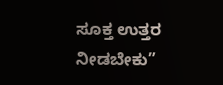ಸೂಕ್ತ ಉತ್ತರ ನೀಡಬೇಕು”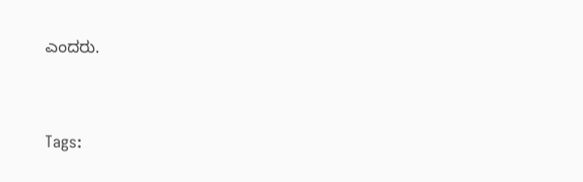ಎಂದರು.



Tags: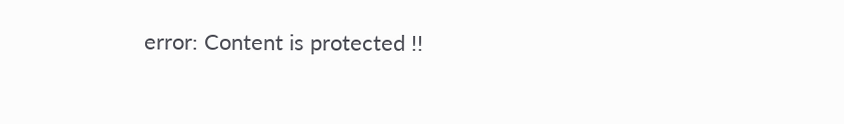error: Content is protected !!